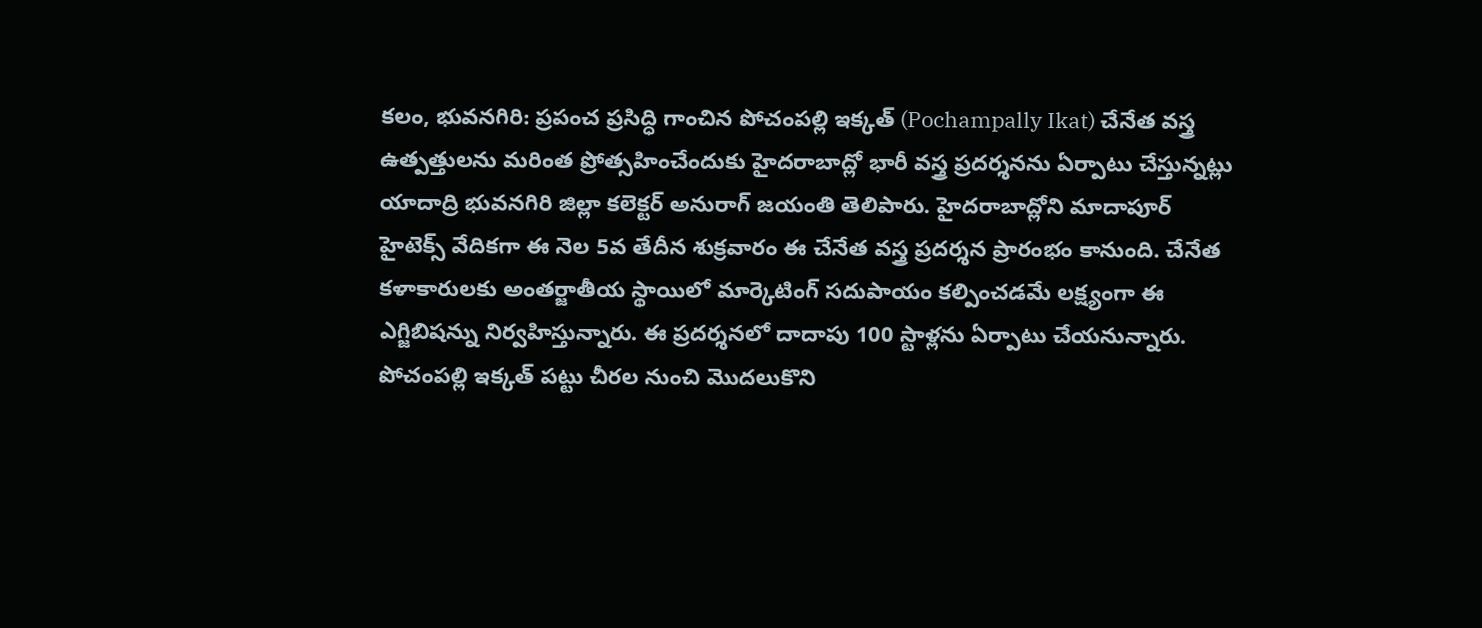కలం, భువనగిరి: ప్రపంచ ప్రసిద్ధి గాంచిన పోచంపల్లి ఇక్కత్ (Pochampally Ikat) చేనేత వస్త్ర ఉత్పత్తులను మరింత ప్రోత్సహించేందుకు హైదరాబాద్లో భారీ వస్త్ర ప్రదర్శనను ఏర్పాటు చేస్తున్నట్లు యాదాద్రి భువనగిరి జిల్లా కలెక్టర్ అనురాగ్ జయంతి తెలిపారు. హైదరాబాద్లోని మాదాపూర్ హైటెక్స్ వేదికగా ఈ నెల 5వ తేదీన శుక్రవారం ఈ చేనేత వస్త్ర ప్రదర్శన ప్రారంభం కానుంది. చేనేత కళాకారులకు అంతర్జాతీయ స్థాయిలో మార్కెటింగ్ సదుపాయం కల్పించడమే లక్ష్యంగా ఈ ఎగ్జిబిషన్ను నిర్వహిస్తున్నారు. ఈ ప్రదర్శనలో దాదాపు 100 స్టాళ్లను ఏర్పాటు చేయనున్నారు. పోచంపల్లి ఇక్కత్ పట్టు చీరల నుంచి మొదలుకొని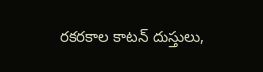రకరకాల కాటన్ దుస్తులు,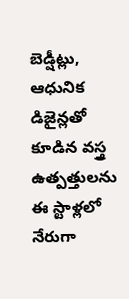బెడ్షీట్లు, ఆధునిక డిజైన్లతో కూడిన వస్త్ర ఉత్పత్తులను ఈ స్టాళ్లలో నేరుగా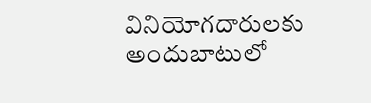వినియోగదారులకు అందుబాటులో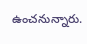ఉంచనున్నారు.